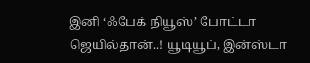இனி ‘ஃபேக் நியூஸ்’ போட்டா ஜெயில்தான்..! யூடியூப், இன்ஸ்டா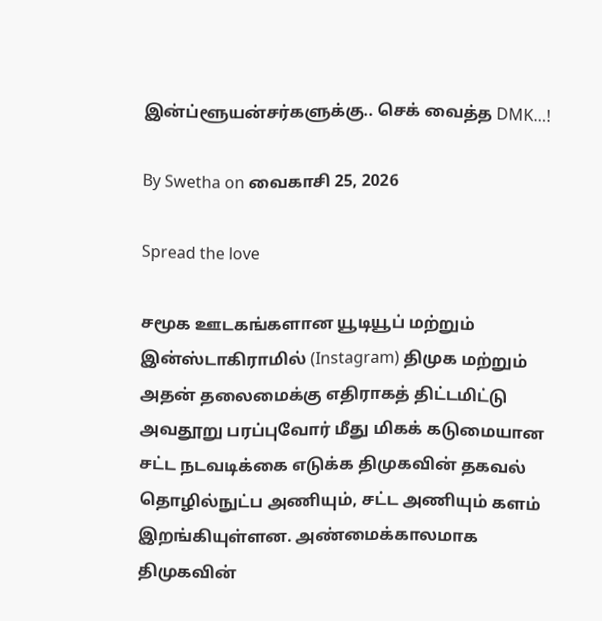இன்ப்ளூயன்சர்களுக்கு.. செக் வைத்த DMK…!

By Swetha on வைகாசி 25, 2026

Spread the love

சமூக ஊடகங்களான யூடியூப் மற்றும் இன்ஸ்டாகிராமில் (Instagram) திமுக மற்றும் அதன் தலைமைக்கு எதிராகத் திட்டமிட்டு அவதூறு பரப்புவோர் மீது மிகக் கடுமையான சட்ட நடவடிக்கை எடுக்க திமுகவின் தகவல் தொழில்நுட்ப அணியும், சட்ட அணியும் களம் இறங்கியுள்ளன. அண்மைக்காலமாக திமுகவின்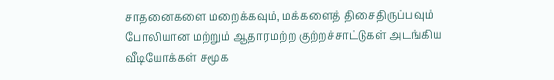சாதனைகளை மறைக்கவும், மக்களைத் திசைதிருப்பவும் போலியான மற்றும் ஆதாரமற்ற குற்றச்சாட்டுகள் அடங்கிய வீடியோக்கள் சமூக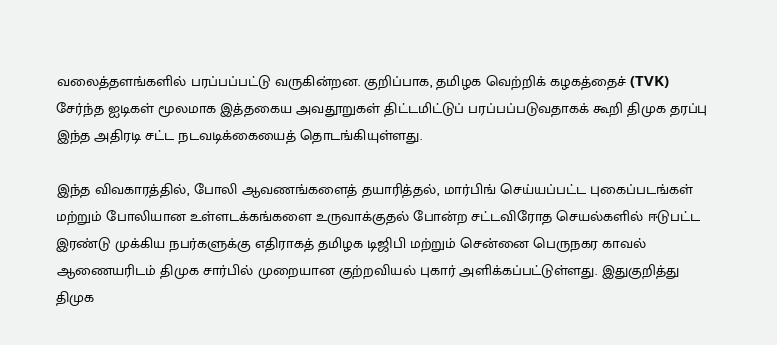வலைத்தளங்களில் பரப்பப்பட்டு வருகின்றன. குறிப்பாக, தமிழக வெற்றிக் கழகத்தைச் (TVK) சேர்ந்த ஐடிகள் மூலமாக இத்தகைய அவதூறுகள் திட்டமிட்டுப் பரப்பப்படுவதாகக் கூறி திமுக தரப்பு இந்த அதிரடி சட்ட நடவடிக்கையைத் தொடங்கியுள்ளது.

இந்த விவகாரத்தில், போலி ஆவணங்களைத் தயாரித்தல், மார்பிங் செய்யப்பட்ட புகைப்படங்கள் மற்றும் போலியான உள்ளடக்கங்களை உருவாக்குதல் போன்ற சட்டவிரோத செயல்களில் ஈடுபட்ட இரண்டு முக்கிய நபர்களுக்கு எதிராகத் தமிழக டிஜிபி மற்றும் சென்னை பெருநகர காவல் ஆணையரிடம் திமுக சார்பில் முறையான குற்றவியல் புகார் அளிக்கப்பட்டுள்ளது. இதுகுறித்து திமுக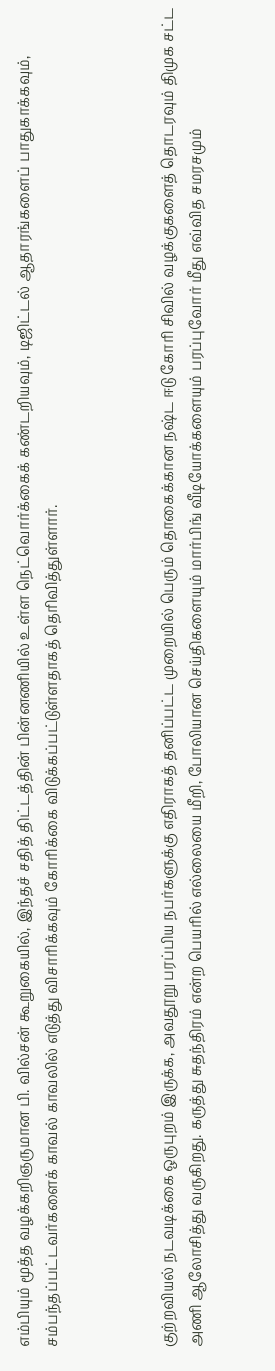எம்பியும் மூத்த வழக்கறிஞருமான பி. வில்சன் கூறுகையில், இந்தச் சதித் திட்டத்தின் பின்னணியில் உள்ள நெட்வொர்க்கைக் கண்டறியவும், டிஜிட்டல் ஆதாரங்களைப் பாதுகாக்கவும், சம்பந்தப்பட்டவர்களைக் காவல் காவலில் எடுத்து விசாரிக்கவும் கோரிக்கை விடுக்கப்பட்டுள்ளதாகத் தெரிவித்துள்ளார்.



குற்றவியல் நடவடிக்கை ஒருபுறம் இருக்க, அவதூறு பரப்பிய நபர்களுக்கு எதிராகத் தனிப்பட்ட முறையில் பெரும் தொகைக்கான நஷ்ட ஈடு கோரி சிவில் வழக்குகளைத் தொடரவும் திமுக சட்ட அணி ஆலோசித்து வருகிறது. கருத்து சுதந்திரம் என்ற பெயரில் எல்லையை மீறி, போலியான செய்திகளையும் மார்பிங் வீடியோக்களையும் பரப்புவோர் மீது எவ்வித சமரசமும்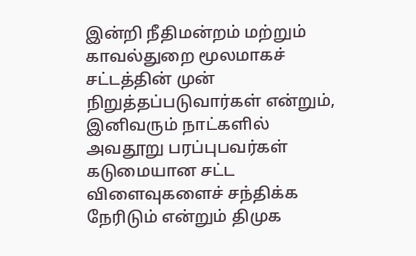இன்றி நீதிமன்றம் மற்றும் காவல்துறை மூலமாகச் சட்டத்தின் முன் நிறுத்தப்படுவார்கள் என்றும், இனிவரும் நாட்களில் அவதூறு பரப்புபவர்கள் கடுமையான சட்ட விளைவுகளைச் சந்திக்க நேரிடும் என்றும் திமுக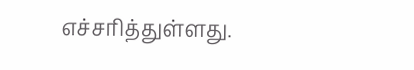எச்சரித்துள்ளது.